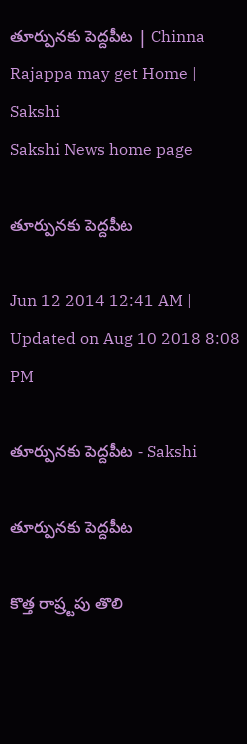తూర్పునకు పెద్దపీట | Chinna Rajappa may get Home | Sakshi
Sakshi News home page

తూర్పునకు పెద్దపీట

Jun 12 2014 12:41 AM | Updated on Aug 10 2018 8:08 PM

తూర్పునకు పెద్దపీట - Sakshi

తూర్పునకు పెద్దపీట

కొత్త రాష్ర్టపు తొలి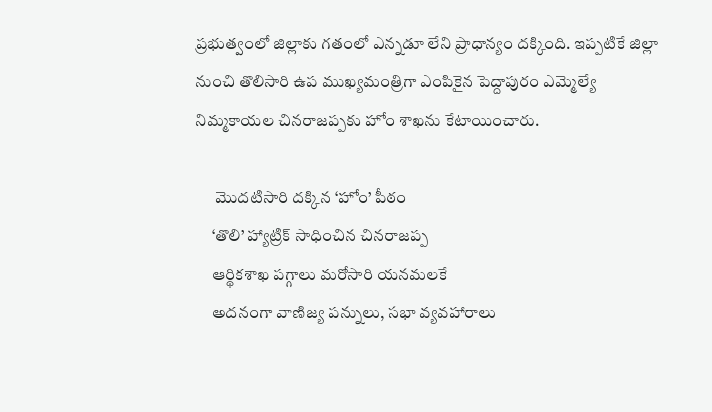ప్రభుత్వంలో జిల్లాకు గతంలో ఎన్నడూ లేని ప్రాధాన్యం దక్కింది. ఇప్పటికే జిల్లా నుంచి తొలిసారి ఉప ముఖ్యమంత్రిగా ఎంపికైన పెద్దాపురం ఎమ్మెల్యే నిమ్మకాయల చినరాజప్పకు హోం శాఖను కేటాయించారు.

      మొదటిసారి దక్కిన ‘హోం’ పీఠం
     ‘తొలి’ హ్యాట్రిక్ సాధించిన చినరాజప్ప
     ఆర్థికశాఖ పగ్గాలు మరోసారి యనమలకే
     అదనంగా వాణిజ్య పన్నులు, సభా వ్యవహారాలు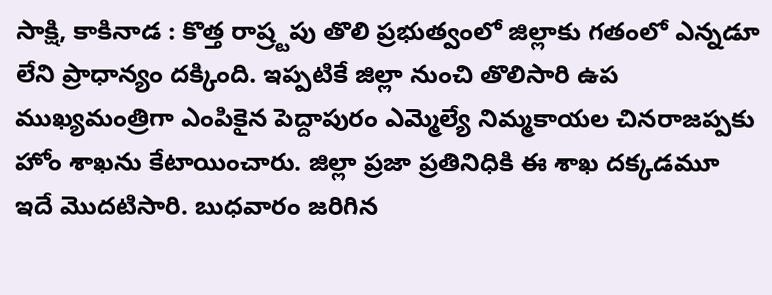సాక్షి, కాకినాడ : కొత్త రాష్ర్టపు తొలి ప్రభుత్వంలో జిల్లాకు గతంలో ఎన్నడూ లేని ప్రాధాన్యం దక్కింది. ఇప్పటికే జిల్లా నుంచి తొలిసారి ఉప ముఖ్యమంత్రిగా ఎంపికైన పెద్దాపురం ఎమ్మెల్యే నిమ్మకాయల చినరాజప్పకు హోం శాఖను కేటాయించారు. జిల్లా ప్రజా ప్రతినిధికి ఈ శాఖ దక్కడమూ ఇదే మొదటిసారి. బుధవారం జరిగిన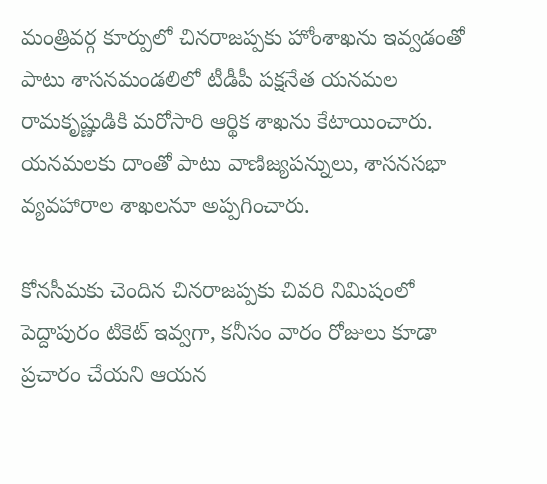మంత్రివర్గ కూర్పులో చినరాజప్పకు హోంశాఖను ఇవ్వడంతో పాటు శాసనమండలిలో టీడీపీ పక్షనేత యనమల రామకృష్ణుడికి మరోసారి ఆర్థిక శాఖను కేటాయించారు. యనమలకు దాంతో పాటు వాణిజ్యపన్నులు, శాసనసభా వ్యవహారాల శాఖలనూ అప్పగించారు.

కోనసీమకు చెందిన చినరాజప్పకు చివరి నిమిషంలో పెద్దాపురం టికెట్ ఇవ్వగా, కనీసం వారం రోజులు కూడా ప్రచారం చేయని ఆయన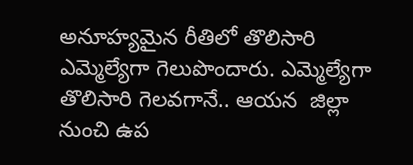అనూహ్యమైన రీతిలో తొలిసారి ఎమ్మెల్యేగా గెలుపొందారు. ఎమ్మెల్యేగా తొలిసారి గెలవగానే.. ఆయన  జిల్లా నుంచి ఉప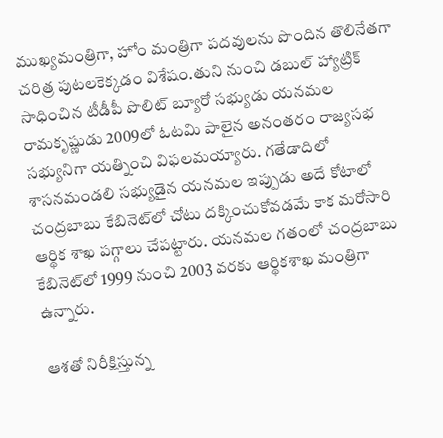ముఖ్యమంత్రిగా, హోం మంత్రిగా పదవులను పొందిన తొలినేతగా చరిత్ర పుటలకెక్కడం విశేషం.తుని నుంచి డబుల్ హ్యాట్రిక్ సాధించిన టీడీపీ పొలిట్ బ్యూరో సభ్యుడు యనమల రామకృష్ణుడు 2009లో ఓటమి పాలైన అనంతరం రాజ్యసభ సభ్యునిగా యత్నించి విఫలమయ్యారు. గతేడాదిలో శాసనమండలి సభ్యుడైన యనమల ఇప్పుడు అదే కోటాలో చంద్రబాబు కేబినెట్‌లో చోటు దక్కించుకోవడమే కాక మరోసారి ఆర్థిక శాఖ పగ్గాలు చేపట్టారు. యనమల గతంలో చంద్రబాబు కేబినెట్‌లో 1999 నుంచి 2003 వరకు ఆర్థికశాఖ మంత్రిగా ఉన్నారు.

 ఆశతో నిరీక్షిస్తున్న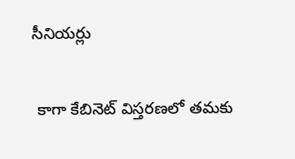సీనియర్లు

 కాగా కేబినెట్ విస్తరణలో తమకు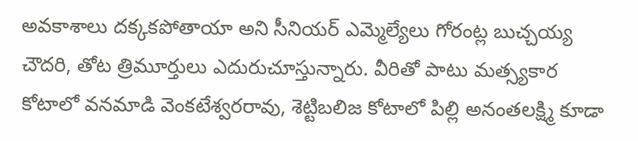అవకాశాలు దక్కకపోతాయా అని సీనియర్ ఎమ్మెల్యేలు గోరంట్ల బుచ్చయ్య చౌదరి, తోట త్రిమూర్తులు ఎదురుచూస్తున్నారు. వీరితో పాటు మత్స్యకార కోటాలో వనమాడి వెంకటేశ్వరరావు, శెట్టిబలిజ కోటాలో పిల్లి అనంతలక్ష్మి కూడా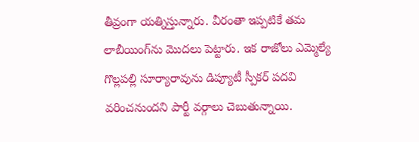తీవ్రంగా యత్నిస్తున్నారు. వీరంతా ఇప్పటికే తమ లాబీయింగ్‌ను మొదలు పెట్టారు. ఇక రాజోలు ఎమ్మెల్యే గొల్లపల్లి సూర్యారావును డిప్యూటీ స్పీకర్ పదవి వరించనుందని పార్టీ వర్గాలు చెబుతున్నాయి.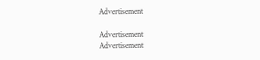Advertisement

Advertisement
Advertisement